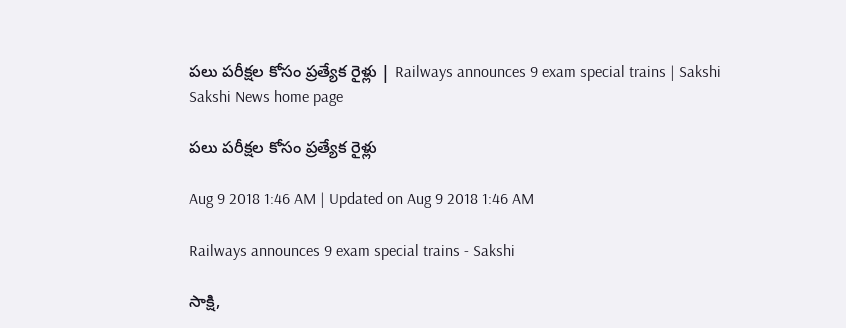పలు పరీక్షల కోసం ప్రత్యేక రైళ్లు | Railways announces 9 exam special trains | Sakshi
Sakshi News home page

పలు పరీక్షల కోసం ప్రత్యేక రైళ్లు

Aug 9 2018 1:46 AM | Updated on Aug 9 2018 1:46 AM

Railways announces 9 exam special trains - Sakshi

సాక్షి,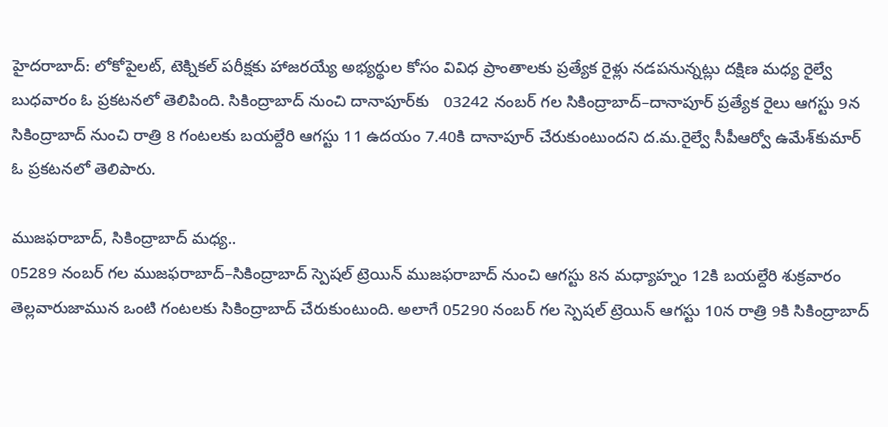హైదరాబాద్‌: లోకోపైలట్, టెక్నికల్‌ పరీక్షకు హాజరయ్యే అభ్యర్థుల కోసం వివిధ ప్రాంతాలకు ప్రత్యేక రైళ్లు నడపనున్నట్లు దక్షిణ మధ్య రైల్వే బుధవారం ఓ ప్రకటనలో తెలిపింది. సికింద్రాబాద్‌ నుంచి దానాపూర్‌కు   03242 నంబర్‌ గల సికింద్రాబాద్‌–దానాపూర్‌ ప్రత్యేక రైలు ఆగస్టు 9న సికింద్రాబాద్‌ నుంచి రాత్రి 8 గంటలకు బయల్దేరి ఆగస్టు 11 ఉదయం 7.40కి దానాపూర్‌ చేరుకుంటుందని ద.మ.రైల్వే సీపీఆర్వో ఉమేశ్‌కుమార్‌ ఓ ప్రకటనలో తెలిపారు.

ముజఫరాబాద్, సికింద్రాబాద్‌ మధ్య..
05289 నంబర్‌ గల ముజఫరాబాద్‌–సికింద్రాబాద్‌ స్పెషల్‌ ట్రెయిన్‌ ముజఫరాబాద్‌ నుంచి ఆగస్టు 8న మధ్యాహ్నం 12కి బయల్దేరి శుక్రవారం తెల్లవారుజామున ఒంటి గంటలకు సికింద్రాబాద్‌ చేరుకుంటుంది. అలాగే 05290 నంబర్‌ గల స్పెషల్‌ ట్రెయిన్‌ ఆగస్టు 10న రాత్రి 9కి సికింద్రాబాద్‌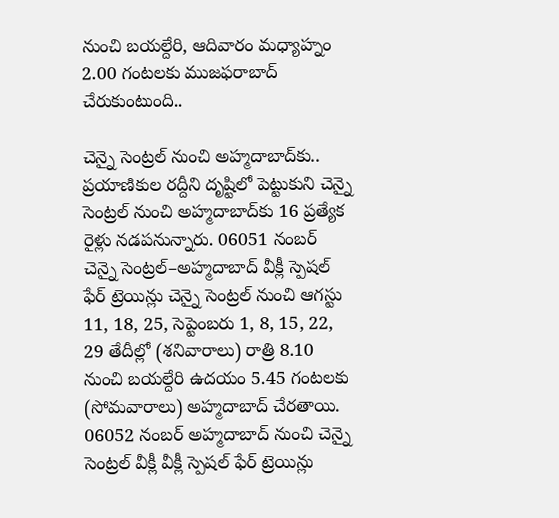నుంచి బయల్దేరి, ఆదివారం మధ్యాహ్నం 2.00 గంటలకు ముజఫరాబాద్‌ చేరుకుంటుంది..

చెన్నై సెంట్రల్‌ నుంచి అహ్మదాబాద్‌కు..
ప్రయాణికుల రద్దీని దృష్టిలో పెట్టుకుని చెన్నై సెంట్రల్‌ నుంచి అహ్మదాబాద్‌కు 16 ప్రత్యేక రైళ్లు నడపనున్నారు. 06051 నంబర్‌ చెన్నై సెంట్రల్‌–అహ్మదాబాద్‌ వీక్లీ స్పెషల్‌ ఫేర్‌ ట్రెయిన్లు చెన్నై సెంట్రల్‌ నుంచి ఆగస్టు 11, 18, 25, సెప్టెంబరు 1, 8, 15, 22, 29 తేదీల్లో (శనివారాలు) రాత్రి 8.10 నుంచి బయల్దేరి ఉదయం 5.45 గంటలకు (సోమవారాలు) అహ్మదాబాద్‌ చేరతాయి. 06052 నంబర్‌ అహ్మదాబాద్‌ నుంచి చెన్నై సెంట్రల్‌ వీక్లీ వీక్లీ స్పెషల్‌ ఫేర్‌ ట్రెయిన్లు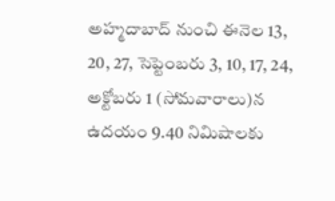అహ్మదాబాద్‌ నుంచి ఈనెల 13, 20, 27, సెప్టెంబరు 3, 10, 17, 24, అక్టోబరు 1 (సోమవారాలు)న ఉదయం 9.40 నిమిషాలకు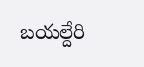బయల్దేరి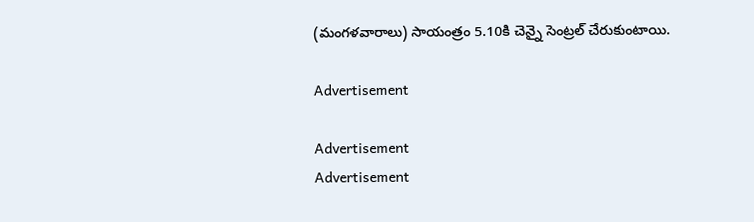(మంగళవారాలు) సాయంత్రం 5.10కి చెన్నై సెంట్రల్‌ చేరుకుంటాయి.

Advertisement

Advertisement
Advertisement